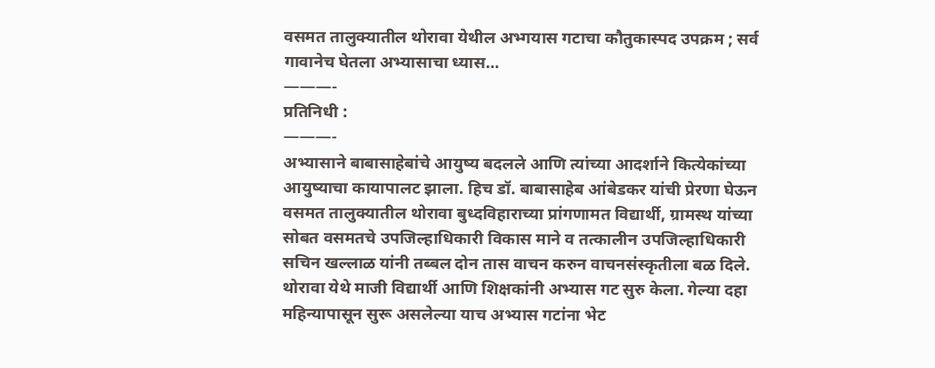वसमत तालुक्यातील थोरावा येथील अभ्गयास गटाचा कौतुकास्पद उपक्रम ; सर्व गावानेच घेतला अभ्यासाचा ध्यास…
———-
प्रतिनिधी :
———-
अभ्यासाने बाबासाहेबांचे आयुष्य बदलले आणि त्यांच्या आदर्शाने कित्येकांच्या आयुष्याचा कायापालट झाला. हिच डॉ. बाबासाहेब आंबेडकर यांची प्रेरणा घेऊन वसमत तालुक्यातील थोरावा बुध्दविहाराच्या प्रांगणामत विद्यार्थी, ग्रामस्थ यांच्या सोबत वसमतचे उपजिल्हाधिकारी विकास माने व तत्कालीन उपजिल्हाधिकारी सचिन खल्लाळ यांनी तब्बल दोन तास वाचन करुन वाचनसंस्कृतीला बळ दिले.
थोरावा येथे माजी विद्यार्थी आणि शिक्षकांनी अभ्यास गट सुरु केला. गेल्या दहा महिन्यापासून सुरू असलेल्या याच अभ्यास गटांना भेट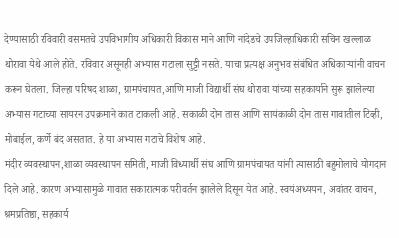देण्यासाठी रविवारी वसमतचे उपविभागीय अधिकारी विकास माने आणि नांदेडचे उपजिल्हाधिकारी सचिन खल्लाळ थोरावा येथे आले होते. रविवार असूनही अभ्यास गटाला सुट्टी नसते. याचा प्रत्यक्ष अनुभव संबंधित अधिकाऱ्यांनी वाचन करून घेतला. जिल्हा परिषद शाळा, ग्रामपंचायत,आणि माजी विद्यार्थी संघ थोरावा यांच्या सहकार्याने सुरू झालेल्या अभ्यास गटाच्या सायरन उपक्रमाने कात टाकली आहे. सकाळी दोन तास आणि सायंकाळी दोन तास गावातील टिव्ही, मोबाईल, कर्णे बंद असतात. हे या अभ्यास गटाचे विशेष आहे.
मंदीर व्यवस्थापन,शाळा व्यवस्थापन समिती, माजी विध्यार्थी संघ आणि ग्रामपंचायत यांनी त्यासाठी बहुमोलाचे योगदान दिले आहे. कारण अभ्यासामुळे गावात सकारात्मक परीवर्तन झालेले दिसून येत आहे. स्वयंअध्ययन, अवांतर वाचन, श्रमप्रतिष्ठा, सहकार्य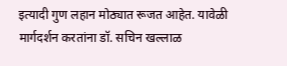इत्यादी गुण लहान मोठ्यात रूजत आहेत. यावेळी मार्गदर्शन करतांना डॉ. सचिन खल्लाळ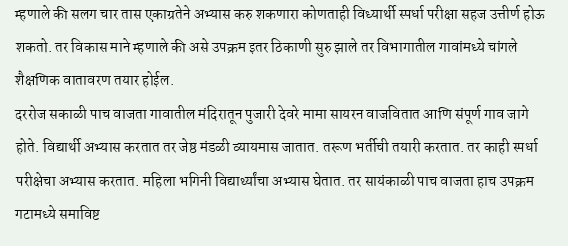म्हणाले की सलग चार तास एकाग्रतेने अभ्यास करु शकणारा कोणताही विध्यार्थी स्पर्धा परीक्षा सहज उत्तीर्ण होऊ शकतो. तर विकास माने म्हणाले की असे उपक्रम इतर ठिकाणी सुरु झाले तर विभागातील गावांमध्ये चांगले शैक्षणिक वातावरण तयार होईल.
दररोज सकाळी पाच वाजता गावातील मंदिरातून पुजारी देवरे मामा सायरन वाजवितात आणि संपूर्ण गाव जागे होते. विद्यार्थी अभ्यास करतात तर जेष्ठ मंडळी व्यायमास जातात. तरूण भर्तीची तयारी करतात. तर काही स्पर्धा परीक्षेचा अभ्यास करतात. महिला भगिनी विद्यार्थ्यांचा अभ्यास घेतात. तर सायंकाळी पाच वाजता हाच उपक्रम गटामध्ये समाविष्ट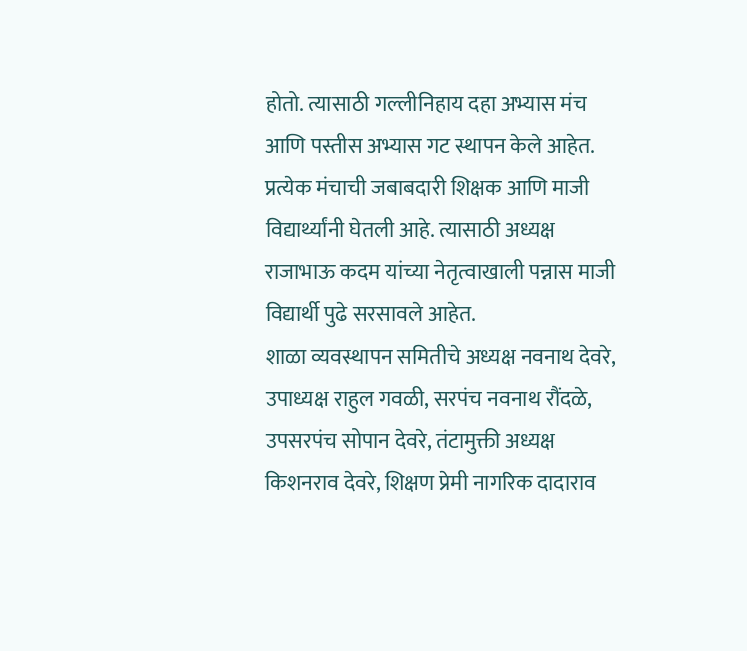होतो. त्यासाठी गल्लीनिहाय दहा अभ्यास मंच आणि पस्तीस अभ्यास गट स्थापन केले आहेत. प्रत्येक मंचाची जबाबदारी शिक्षक आणि माजी विद्यार्थ्यांनी घेतली आहे. त्यासाठी अध्यक्ष राजाभाऊ कदम यांच्या नेतृत्वाखाली पन्नास माजी विद्यार्थी पुढे सरसावले आहेत.
शाळा व्यवस्थापन समितीचे अध्यक्ष नवनाथ देवरे, उपाध्यक्ष राहुल गवळी, सरपंच नवनाथ रौंदळे, उपसरपंच सोपान देवरे, तंटामुक्ती अध्यक्ष किशनराव देवरे, शिक्षण प्रेमी नागरिक दादाराव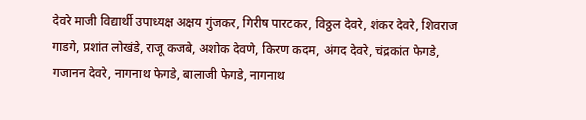देवरे माजी विद्यार्थी उपाध्यक्ष अक्षय गुंजकर, गिरीष पारटकर, विठ्ठल देवरे, शंकर देवरे, शिवराज गाडगे, प्रशांत लोखंडे, राजू कजबे, अशोक देवणे, किरण कदम, अंगद देवरे, चंद्रकांत फेगडे, गजानन देवरे, नागनाथ फेगडे, बालाजी फेगडे, नागनाथ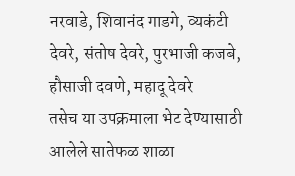नरवाडे, शिवानंद गाडगे, व्यकंटी देवरे, संतोष देवरे, पुरभाजी कजबे, हौसाजी दवणे, महादू देवरे
तसेच या उपक्रमाला भेट देण्यासाठी आलेले सातेफळ शाळा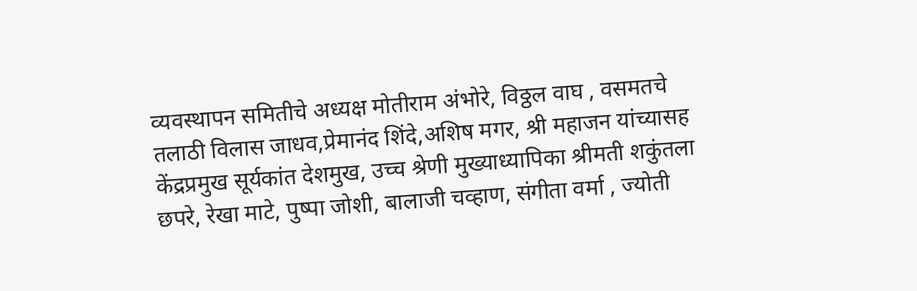व्यवस्थापन समितीचे अध्यक्ष मोतीराम अंभोरे, विठ्ठल वाघ , वसमतचे तलाठी विलास जाधव,प्रेमानंद शिंदे,अशिष मगर, श्री महाजन यांच्यासह केंद्रप्रमुख सूर्यकांत देशमुख, उच्च श्रेणी मुख्याध्यापिका श्रीमती शकुंतला छपरे, रेखा माटे, पुष्पा जोशी, बालाजी चव्हाण, संगीता वर्मा , ज्योती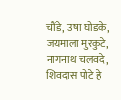चौंडे, उषा घोडके, जयमाला मुरकुटे, नागनाथ चलवदे, शिवदास पोटे हे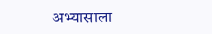अभ्यासाला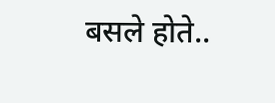बसले होते..